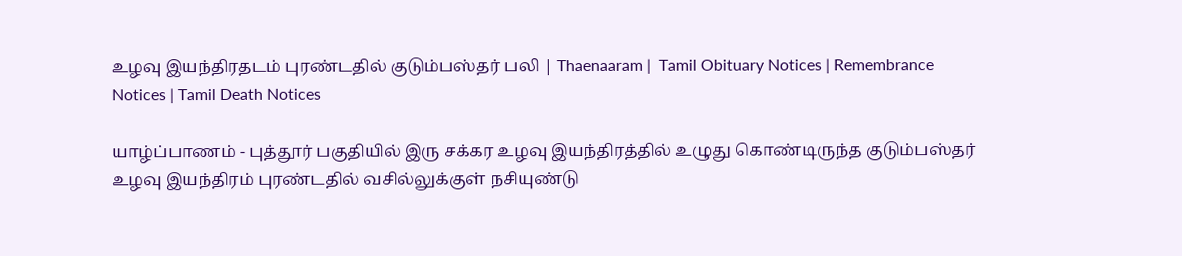உழவு இயந்திரதடம் புரண்டதில் குடும்பஸ்தர் பலி | Thaenaaram |  Tamil Obituary Notices | Remembrance Notices | Tamil Death Notices

யாழ்ப்பாணம் - புத்தூர் பகுதியில் இரு சக்கர உழவு இயந்திரத்தில் உழுது கொண்டிருந்த குடும்பஸ்தர் உழவு இயந்திரம் புரண்டதில் வசில்லுக்குள் நசியுண்டு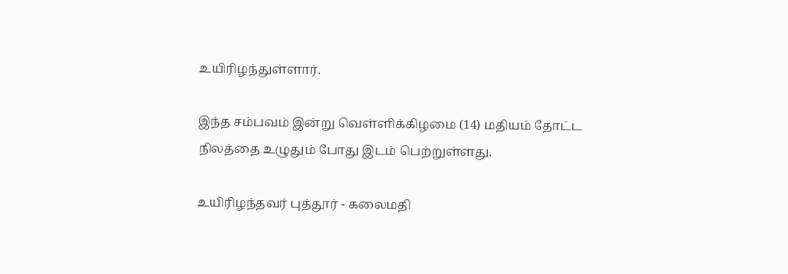உயிரிழந்துள்ளார்.

இந்த சம்பவம் இன்று வெள்ளிக்கிழமை (14) மதியம் தோட்ட நிலத்தை உழுதும் போது இடம் பெற்றுள்ளது.

உயிரிழந்தவர் புத்தூர் - கலைமதி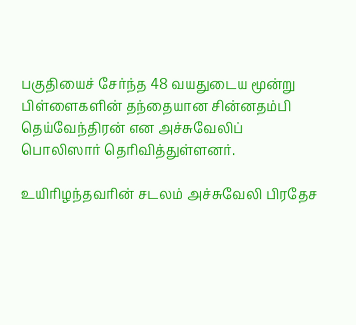பகுதியைச் சேர்ந்த 48 வயதுடைய மூன்று பிள்ளைகளின் தந்தையான சின்னதம்பி தெய்வேந்திரன் என அச்சுவேலிப் பொலிஸார் தெரிவித்துள்ளனர்.

உயிரிழந்தவரின் சடலம் அச்சுவேலி பிரதேச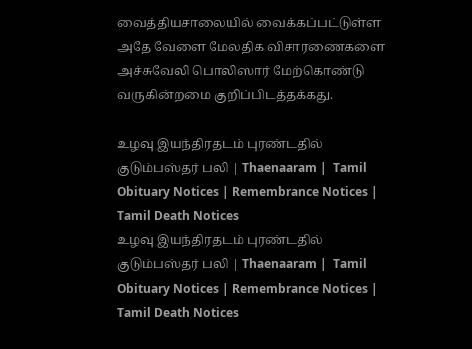வைத்தியசாலையில் வைக்கப்பட்டுள்ள அதே வேளை மேலதிக விசாரணைகளை அச்சுவேலி பொலிஸார் மேற்கொண்டு வருகின்றமை குறிப்பிடத்தக்கது.

உழவு இயந்திரதடம் புரண்டதில் குடும்பஸ்தர் பலி | Thaenaaram |  Tamil Obituary Notices | Remembrance Notices | Tamil Death Notices
உழவு இயந்திரதடம் புரண்டதில் குடும்பஸ்தர் பலி | Thaenaaram |  Tamil Obituary Notices | Remembrance Notices | Tamil Death Notices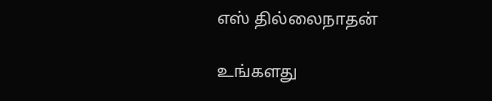எஸ் தில்லைநாதன்

உங்களது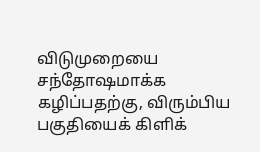விடுமுறையை சந்தோஷமாக்க கழிப்பதற்கு, விரும்பிய பகுதியைக் கிளிக்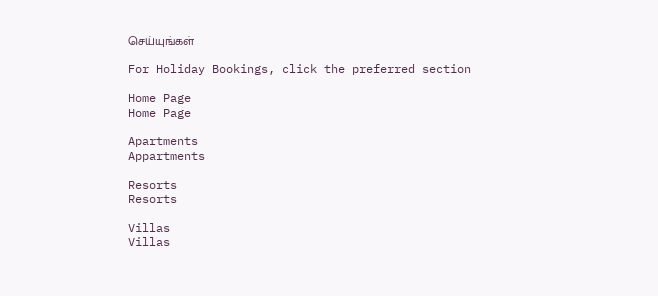செய்யுங்கள்

For Holiday Bookings, click the preferred section

Home Page
Home Page

Apartments
Appartments

Resorts
Resorts

Villas
Villas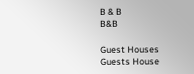B & B
B&B

Guest Houses
Guests House